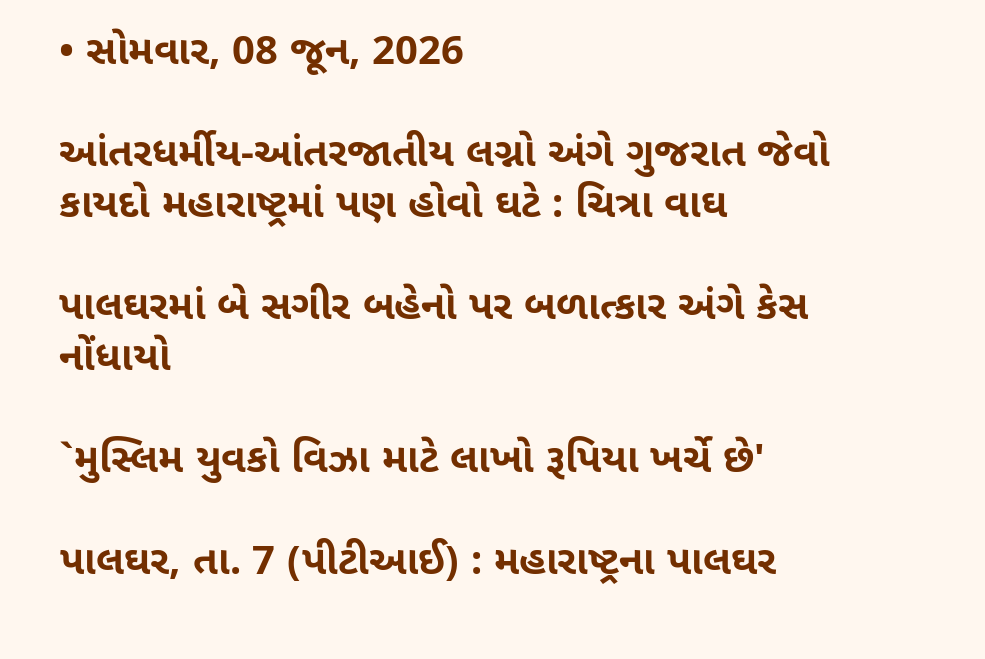• સોમવાર, 08 જૂન, 2026

આંતરધર્મીય-આંતરજાતીય લગ્નો અંગે ગુજરાત જેવો કાયદો મહારાષ્ટ્રમાં પણ હોવો ઘટે : ચિત્રા વાઘ

પાલઘરમાં બે સગીર બહેનો પર બળાત્કાર અંગે કેસ નોંધાયો

`મુસ્લિમ યુવકો વિઝા માટે લાખો રૂપિયા ખર્ચે છે'

પાલઘર, તા. 7 (પીટીઆઈ) : મહારાષ્ટ્રના પાલઘર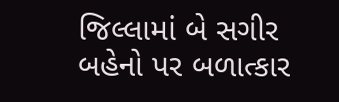જિલ્લામાં બે સગીર બહેનો પર બળાત્કાર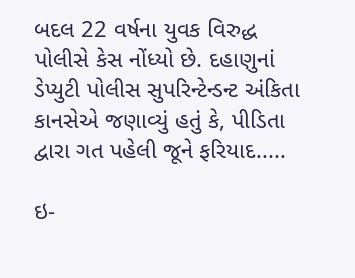બદલ 22 વર્ષના યુવક વિરુદ્ધ પોલીસે કેસ નોંધ્યો છે. દહાણુનાં ડેપ્યુટી પોલીસ સુપરિન્ટેન્ડન્ટ અંકિતા કાનસેએ જણાવ્યું હતું કે, પીડિતા દ્વારા ગત પહેલી જૂને ફરિયાદ.....

ઇ-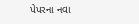પેપરના નવા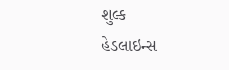શુલ્ક
હેડલાઇન્સ